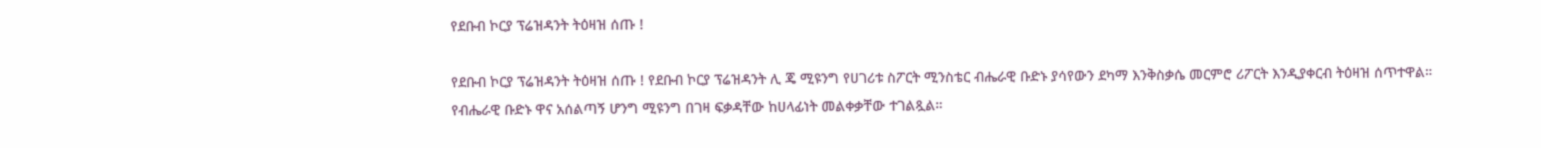የደቡብ ኮርያ ፕሬዝዳንት ትዕዛዝ ሰጡ !

የደቡብ ኮርያ ፕሬዝዳንት ትዕዛዝ ሰጡ ! የደቡብ ኮርያ ፕሬዝዳንት ሊ ጄ ሚዩንግ የሀገሪቱ ስፖርት ሚንስቴር ብሔራዊ ቡድኑ ያሳየውን ደካማ እንቅስቃሴ መርምሮ ሪፖርት እንዲያቀርብ ትዕዛዝ ሰጥተዋል። የብሔራዊ ቡድኑ ዋና አሰልጣኝ ሆንግ ሚዩንግ በገዛ ፍቃዳቸው ከሀላፊነት መልቀቃቸው ተገልጿል።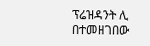ፕሬዝዳንት ሊ በተመዘገበው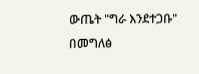ውጤት "ግራ እንደተጋቡ" በመግለፅ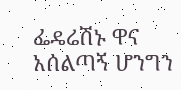ፌዴሬሽኑ ዋና አሰልጣኝ ሆንግን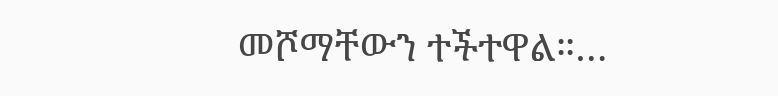መሾማቸውን ተችተዋል።…